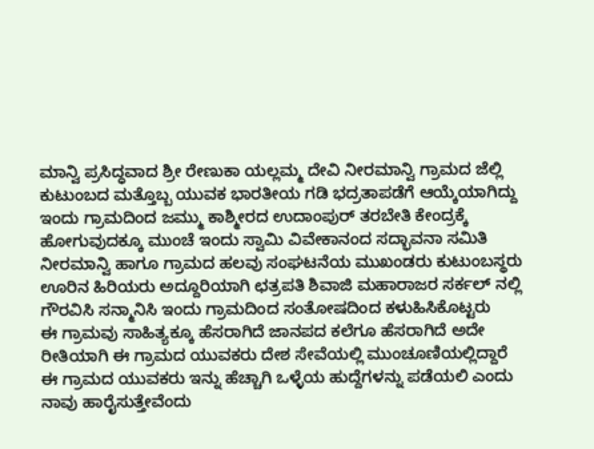ಮಾನ್ವಿ ಪ್ರಸಿದ್ಧವಾದ ಶ್ರೀ ರೇಣುಕಾ ಯಲ್ಲಮ್ಮ ದೇವಿ ನೀರಮಾನ್ವಿ ಗ್ರಾಮದ ಜೆಲ್ಲಿ ಕುಟುಂಬದ ಮತ್ತೊಬ್ಬ ಯುವಕ ಭಾರತೀಯ ಗಡಿ ಭದ್ರತಾಪಡೆಗೆ ಆಯ್ಕೆಯಾಗಿದ್ದು ಇಂದು ಗ್ರಾಮದಿಂದ ಜಮ್ಮು ಕಾಶ್ಮೀರದ ಉದಾಂಪುರ್ ತರಬೇತಿ ಕೇಂದ್ರಕ್ಕೆ ಹೋಗುವುದಕ್ಕೂ ಮುಂಚೆ ಇಂದು ಸ್ವಾಮಿ ವಿವೇಕಾನಂದ ಸದ್ಭಾವನಾ ಸಮಿತಿ ನೀರಮಾನ್ವಿ ಹಾಗೂ ಗ್ರಾಮದ ಹಲವು ಸಂಘಟನೆಯ ಮುಖಂಡರು ಕುಟುಂಬಸ್ಥರು ಊರಿನ ಹಿರಿಯರು ಅದ್ದೂರಿಯಾಗಿ ಛತ್ರಪತಿ ಶಿವಾಜಿ ಮಹಾರಾಜರ ಸರ್ಕಲ್ ನಲ್ಲಿ ಗೌರವಿಸಿ ಸನ್ಮಾನಿಸಿ ಇಂದು ಗ್ರಾಮದಿಂದ ಸಂತೋಷದಿಂದ ಕಳುಹಿಸಿಕೊಟ್ಟರು
ಈ ಗ್ರಾಮವು ಸಾಹಿತ್ಯಕ್ಕೂ ಹೆಸರಾಗಿದೆ ಜಾನಪದ ಕಲೆಗೂ ಹೆಸರಾಗಿದೆ ಅದೇ ರೀತಿಯಾಗಿ ಈ ಗ್ರಾಮದ ಯುವಕರು ದೇಶ ಸೇವೆಯಲ್ಲಿ ಮುಂಚೂಣಿಯಲ್ಲಿದ್ದಾರೆ ಈ ಗ್ರಾಮದ ಯುವಕರು ಇನ್ನು ಹೆಚ್ಚಾಗಿ ಒಳ್ಳೆಯ ಹುದ್ದೆಗಳನ್ನು ಪಡೆಯಲಿ ಎಂದು ನಾವು ಹಾರೈಸುತ್ತೇವೆಂದು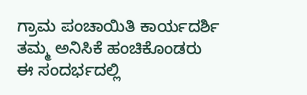ಗ್ರಾಮ ಪಂಚಾಯಿತಿ ಕಾರ್ಯದರ್ಶಿ ತಮ್ಮ ಅನಿಸಿಕೆ ಹಂಚಿಕೊಂಡರು
ಈ ಸಂದರ್ಭದಲ್ಲಿ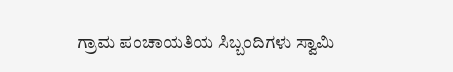ಗ್ರಾಮ ಪಂಚಾಯತಿಯ ಸಿಬ್ಬಂದಿಗಳು ಸ್ವಾಮಿ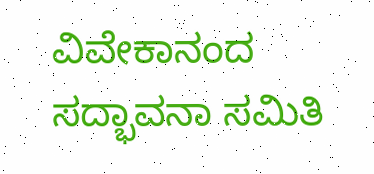ವಿವೇಕಾನಂದ ಸದ್ಭಾವನಾ ಸಮಿತಿ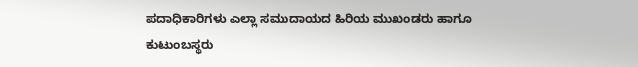ಪದಾಧಿಕಾರಿಗಳು ಎಲ್ಲಾ ಸಮುದಾಯದ ಹಿರಿಯ ಮುಖಂಡರು ಹಾಗೂ ಕುಟುಂಬಸ್ಥರು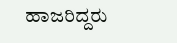ಹಾಜರಿದ್ದರು